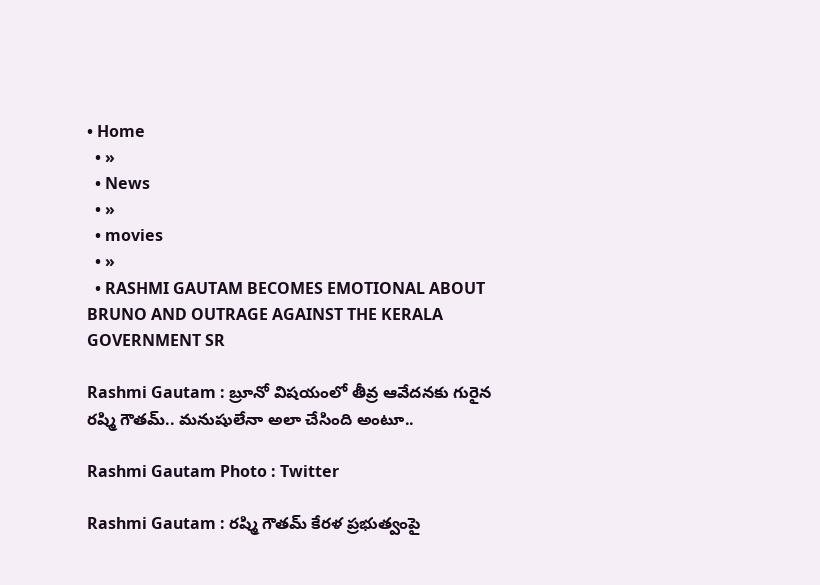• Home
  • »
  • News
  • »
  • movies
  • »
  • RASHMI GAUTAM BECOMES EMOTIONAL ABOUT BRUNO AND OUTRAGE AGAINST THE KERALA GOVERNMENT SR

Rashmi Gautam : బ్రూనో విషయంలో తీవ్ర ఆవేదనకు గురైన రష్మి గౌతమ్.. మనుషులేనా అలా చేసింది అంటూ..

Rashmi Gautam Photo : Twitter

Rashmi Gautam : రష్మి గౌతమ్ కేరళ ప్రభుత్వంపై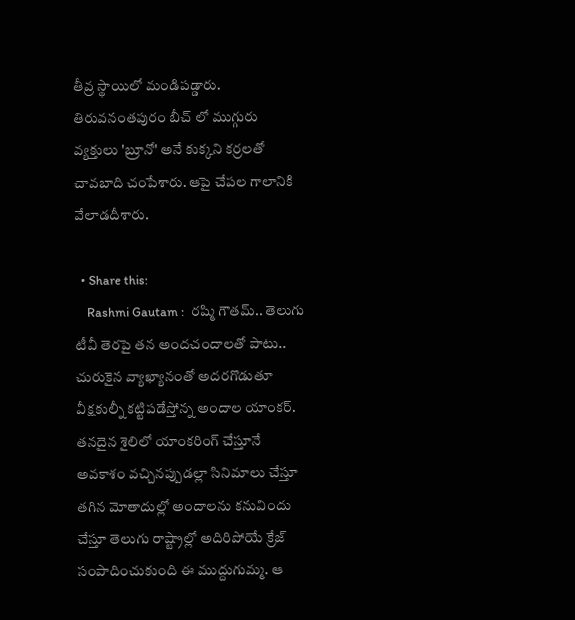తీవ్ర స్థాయిలో మండిపడ్డారు. తిరువనంతపురం బీచ్ లో ముగ్గురు వ్యక్తులు 'బ్రూనో' అనే కుక్కని కర్రలతో చావబాది చంపేశారు. ఆపై చేపల గాలానికి వేలాడదీశారు.

  • Share this:
    Rashmi Gautam :  రష్మి గౌతమ్.. తెలుగు టీవీ తెరపై తన అందచందాలతో పాటు.. చురుకైన వ్యాఖ్యానంతో అదరగొడుతూ  వీక్షకుల్నీ కట్టిపడేస్తోన్న అందాల యాంకర్. తనదైన శైలిలో యాంకరింగ్ చేస్తూనే అవకాశం వచ్చినప్పుడల్లా సినిమాలు చేస్తూ తగిన మోతాదుల్లో అందాలను కనువిందు చేస్తూ తెలుగు రాష్ట్రాల్లో అదిరిపోయే క్రేజ్ సంపాదించుకుంది ఈ ముద్దుగుమ్మ. ఆ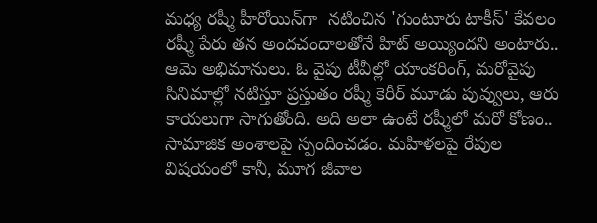మధ్య రష్మీ హీరోయిన్‌గా  నటించిన 'గుంటూరు టాకీస్' కేవలం రష్మీ పేరు తన అందచందాలతోనే హిట్ అయ్యిందని అంటారు.. ఆమె అభిమానులు. ఓ వైపు టీవీల్లో యాంకరింగ్, మరోవైపు సినిమాల్లో నటిస్తూ ప్రస్తుతం రష్మీ కెరీర్ మూడు పువ్వులు, ఆరు కాయలుగా సాగుతోంది. అది అలా ఉంటే రష్మీలో మరో కోణం.. సామాజిక అంశాలపై స్పందించడం. మహిళలపై రేపుల విషయంలో కానీ, మూగ జీవాల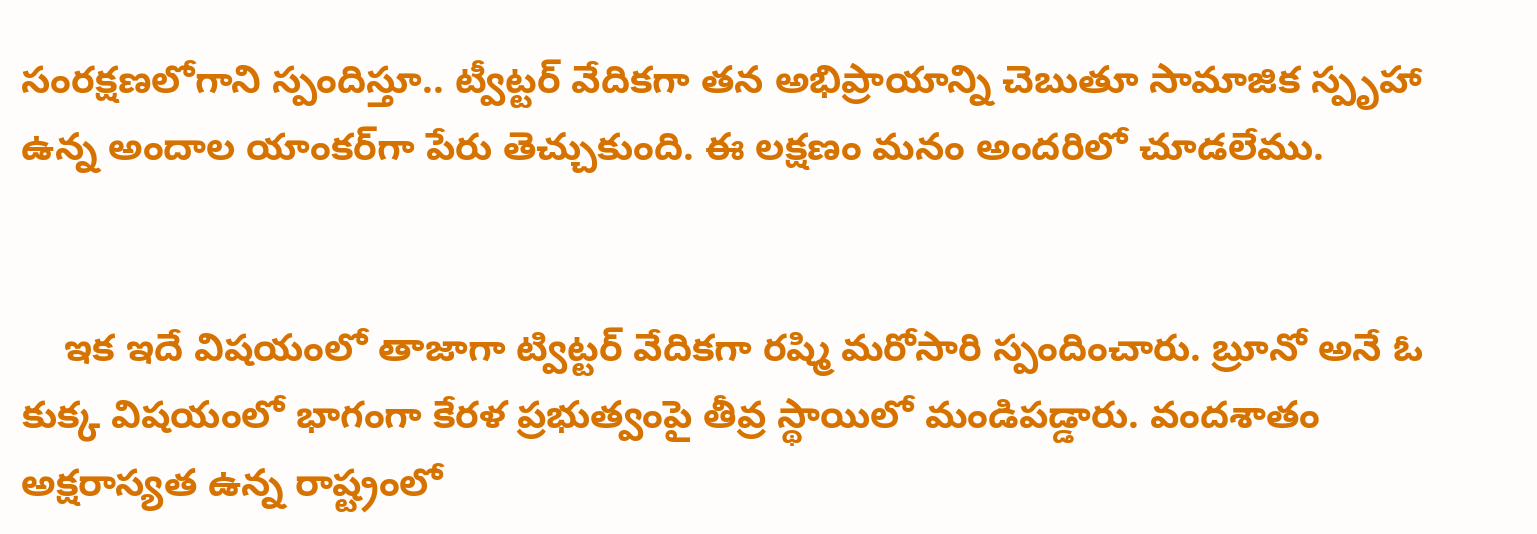సంరక్షణలోగాని స్పందిస్తూ.. ట్వీట్టర్ వేదికగా తన అభిప్రాయాన్ని చెబుతూ సామాజిక స్పృహా ఉన్న అందాల యాంకర్‌గా పేరు తెచ్చుకుంది. ఈ లక్షణం మనం అందరిలో చూడలేము.


    ఇక ఇదే విషయంలో తాజాగా ట్విట్టర్ వేదికగా రష్మి మరోసారి స్పందించారు. బ్రూనో అనే ఓ కుక్క విషయంలో భాగంగా కేరళ ప్రభుత్వంపై తీవ్ర స్థాయిలో మండిపడ్డారు. వందశాతం అక్షరాస్యత ఉన్న రాష్ట్రంలో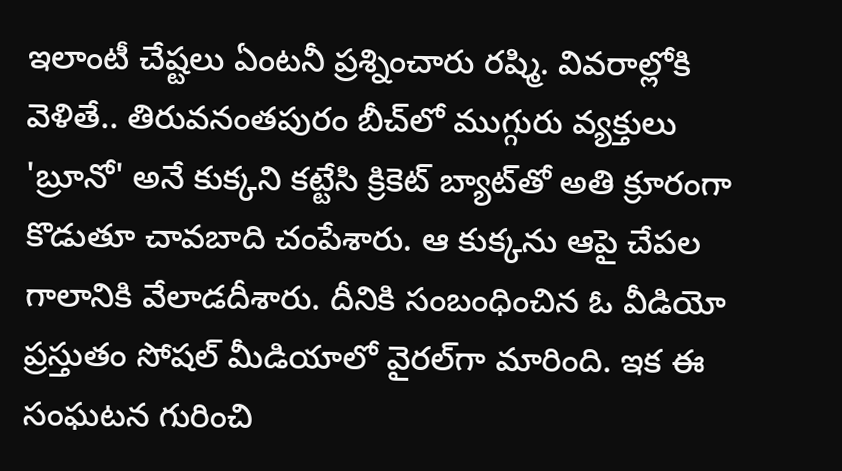ఇలాంటీ చేష్టలు ఏంటనీ ప్రశ్నించారు రష్మి. వివరాల్లోకి వెళితే.. తిరువనంతపురం బీచ్‌లో ముగ్గురు వ్యక్తులు 'బ్రూనో' అనే కుక్కని కట్టేసి క్రికెట్ బ్యాట్‌తో అతి క్రూరంగా కొడుతూ చావబాది చంపేశారు. ఆ కుక్కను ఆపై చేపల గాలానికి వేలాడదీశారు. దీనికి సంబంధించిన ఓ వీడియో ప్రస్తుతం సోషల్ మీడియాలో వైరల్‌గా మారింది. ఇక ఈ సంఘటన గురించి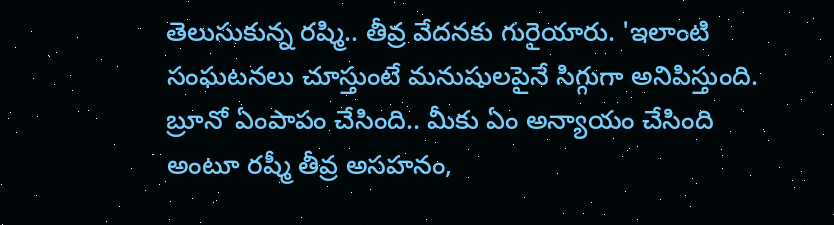తెలుసుకున్న రష్మి.. తీవ్ర వేదనకు గురైయారు. 'ఇలాంటి సంఘటనలు చూస్తుంటే మనుషులపైనే సిగ్గుగా అనిపిస్తుంది. బ్రూనో ఏంపాపం చేసింది.. మీకు ఏం అన్యాయం చేసింది అంటూ రష్మీ తీవ్ర అసహనం,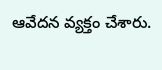ఆవేదన వ్యక్తం చేశారు.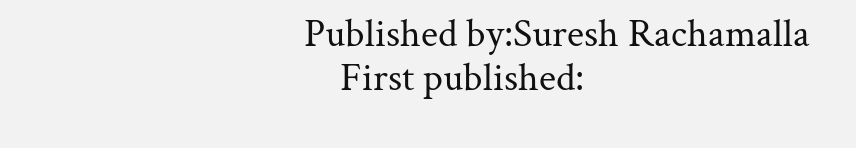Published by:Suresh Rachamalla
    First published: